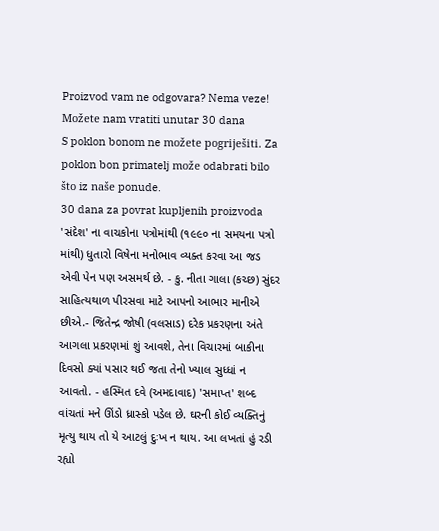Proizvod vam ne odgovara? Nema veze! Možete nam vratiti unutar 30 dana
S poklon bonom ne možete pogriješiti. Za poklon bon primatelj može odabrati bilo što iz naše ponude.
30 dana za povrat kupljenih proizvoda
'સંદેશ' ના વાચકોના પત્રોમાંથી (૧૯૯૦ ના સમયના પત્રો માંથી) ધુતારો વિષેના મનોભાવ વ્યક્ત કરવા આ જડ એવી પેન પણ અસમર્થ છે. - કુ. નીતા ગાલા (કચ્છ) સુંદર સાહિત્યથાળ પીરસવા માટે આપનો આભાર માનીએ છીએ.- જિતેન્દ્ર જોષી (વલસાડ) દરેક પ્રકરણના અંતે આગલા પ્રકરણમાં શું આવશે, તેના વિચારમાં બાકીના દિવસો ક્યાં પસાર થઈ જતા તેનો ખ્યાલ સુધ્ધાં ન આવતો. - હસ્મિત દવે (અમદાવાદ) 'સમાપ્ત' શબ્દ વાંચતાં મને ઊંડો ધ્રાસ્કો પડેલ છે. ઘરની કોઈ વ્યક્તિનું મૃત્યુ થાય તો યે આટલું દુઃખ ન થાય. આ લખતાં હું રડી રહ્યો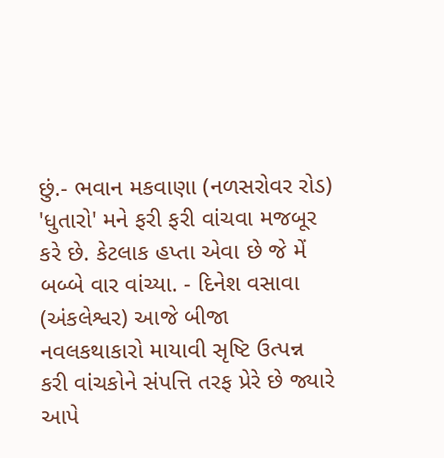છું.- ભવાન મકવાણા (નળસરોવર રોડ) 'ધુતારો' મને ફરી ફરી વાંચવા મજબૂર કરે છે. કેટલાક હપ્તા એવા છે જે મેં બબ્બે વાર વાંચ્યા. - દિનેશ વસાવા (અંકલેશ્વર) આજે બીજા નવલકથાકારો માયાવી સૃષ્ટિ ઉત્પન્ન કરી વાંચકોને સંપત્તિ તરફ પ્રેરે છે જ્યારે આપે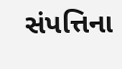સંપત્તિના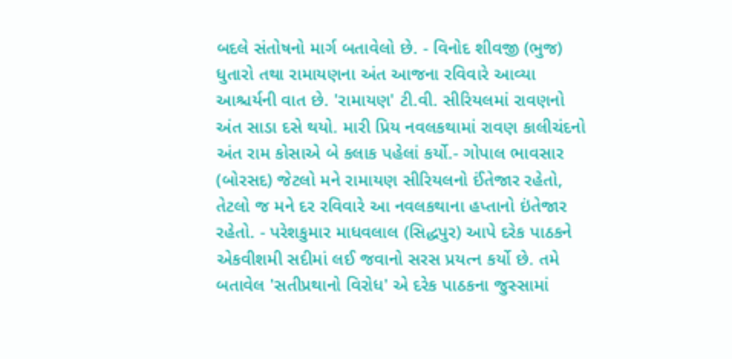બદલે સંતોષનો માર્ગ બતાવેલો છે. - વિનોદ શીવજી (ભુજ) ધુતારો તથા રામાયણના અંત આજના રવિવારે આવ્યા આશ્ચર્યની વાત છે. 'રામાયણ' ટી.વી. સીરિયલમાં રાવણનો અંત સાડા દસે થયો. મારી પ્રિય નવલકથામાં રાવણ કાલીચંદનો અંત રામ કોસાએ બે કલાક પહેલાં કર્યો.- ગોપાલ ભાવસાર (બોરસદ) જેટલો મને રામાયણ સીરિયલનો ઈંતેજાર રહેતો, તેટલો જ મને દર રવિવારે આ નવલકથાના હપ્તાનો ઇંતેજાર રહેતો. - પરેશકુમાર માધવલાલ (સિદ્ધપુર) આપે દરેક પાઠકને એકવીશમી સદીમાં લઈ જવાનો સરસ પ્રયત્ન કર્યો છે. તમે બતાવેલ 'સતીપ્રથાનો વિરોધ' એ દરેક પાઠકના જુસ્સામાં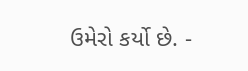ઉમેરો કર્યો છે. -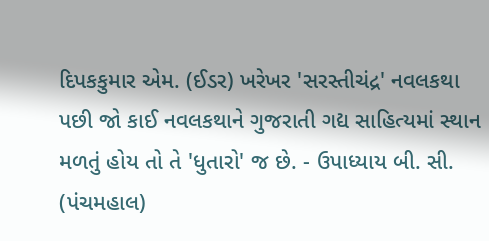દિપકકુમાર એમ. (ઈડર) ખરેખર 'સરસ્તીચંદ્ર' નવલકથા પછી જો કાઈ નવલકથાને ગુજરાતી ગદ્ય સાહિત્યમાં સ્થાન મળતું હોય તો તે 'ધુતારો' જ છે. - ઉપાધ્યાય બી. સી. (પંચમહાલ)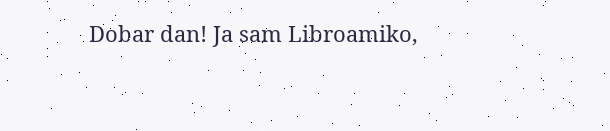Dobar dan! Ja sam Libroamiko,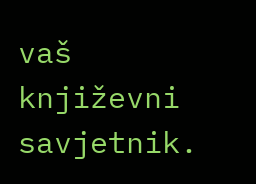vaš književni savjetnik.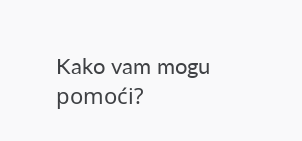Kako vam mogu pomoći?